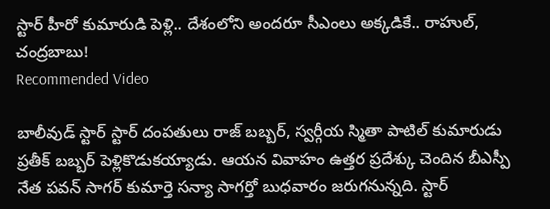స్టార్ హీరో కుమారుడి పెళ్లి.. దేశంలోని అందరూ సీఎంలు అక్కడికే.. రాహుల్, చంద్రబాబు!
Recommended Video

బాలీవుడ్ స్టార్ స్టార్ దంపతులు రాజ్ బబ్బర్, స్వర్గీయ స్మితా పాటిల్ కుమారుడు ప్రతీక్ బబ్బర్ పెళ్లికొడుకయ్యాడు. ఆయన వివాహం ఉత్తర ప్రదేశ్కు చెందిన బీఎస్పీ నేత పవన్ సాగర్ కుమార్తె సన్యా సాగర్తో బుధవారం జరుగనున్నది. స్టార్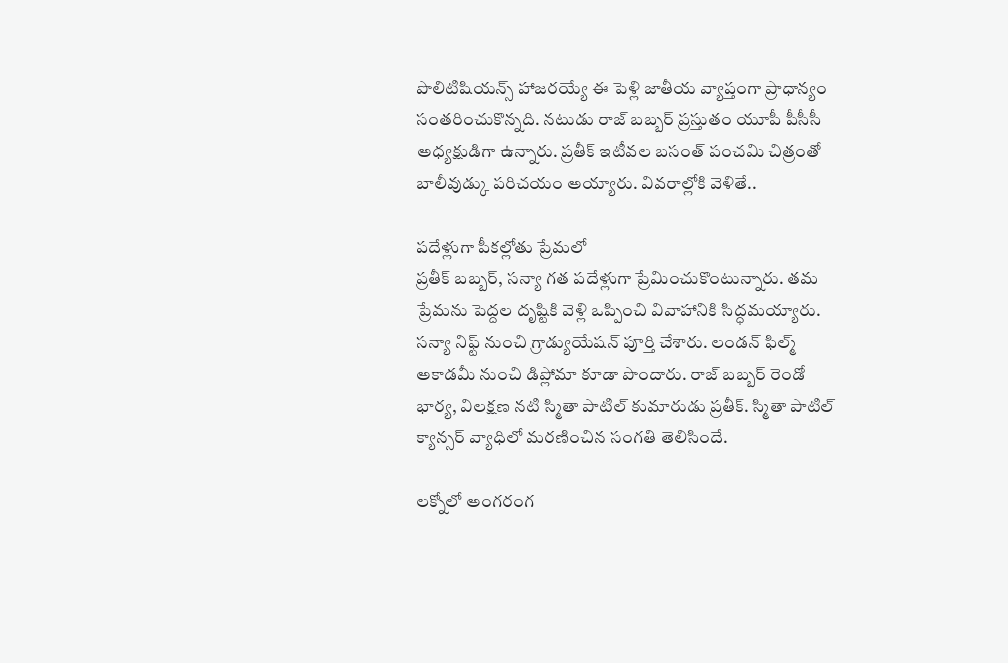పొలిటిషియన్స్ హాజరయ్యే ఈ పెళ్లి జాతీయ వ్యాప్తంగా ప్రాధాన్యం సంతరించుకొన్నది. నటుడు రాజ్ బబ్బర్ ప్రస్తుతం యూపీ పీసీసీ అధ్యక్షుడిగా ఉన్నారు. ప్రతీక్ ఇటీవల బసంత్ పంచమి చిత్రంతో బాలీవుడ్కు పరిచయం అయ్యారు. వివరాల్లోకి వెళితే..

పదేళ్లుగా పీకల్లోతు ప్రేమలో
ప్రతీక్ బబ్బర్, సన్యా గత పదేళ్లుగా ప్రేమించుకొంటున్నారు. తమ ప్రేమను పెద్దల దృష్టికి వెళ్లి ఒప్పించి వివాహానికి సిద్ధమయ్యారు. సన్యా నిఫ్ట్ నుంచి గ్రాడ్యుయేషన్ పూర్తి చేశారు. లండన్ ఫిల్మ్ అకాడమీ నుంచి డిప్లోమా కూడా పొందారు. రాజ్ బబ్బర్ రెండో భార్య, విలక్షణ నటి స్మితా పాటిల్ కుమారుడు ప్రతీక్. స్మితా పాటిల్ క్యాన్సర్ వ్యాధిలో మరణించిన సంగతి తెలిసిందే.

లక్నోలో అంగరంగ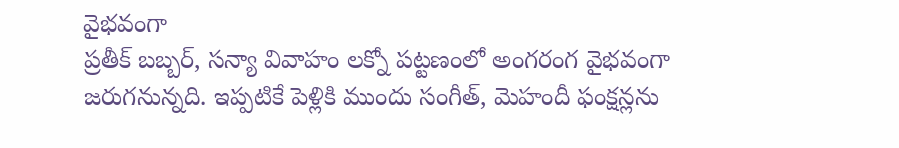వైభవంగా
ప్రతీక్ బబ్బర్, సన్యా వివాహం లక్నో పట్టణంలో అంగరంగ వైభవంగా జరుగనున్నది. ఇప్పటికే పెళ్లికి ముందు సంగీత్, మెహందీ ఫంక్షన్లను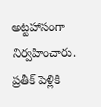అట్టహాసంగా నిర్వహించారు. ప్రతీక్ పెళ్లికి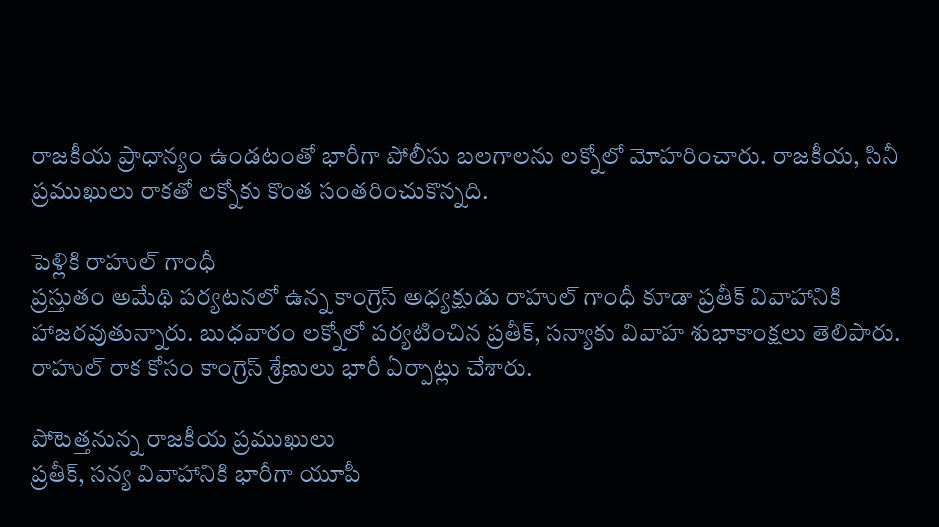రాజకీయ ప్రాధాన్యం ఉండటంతో భారీగా పోలీసు బలగాలను లక్నోలో మోహరించారు. రాజకీయ, సినీ ప్రముఖులు రాకతో లక్నోకు కొంత సంతరించుకొన్నది.

పెళ్లికి రాహుల్ గాంధీ
ప్రస్తుతం అమేథి పర్యటనలో ఉన్న కాంగ్రెస్ అధ్యక్షుడు రాహుల్ గాంధీ కూడా ప్రతీక్ వివాహానికి హాజరవుతున్నారు. బుధవారం లక్నోలో పర్యటించిన ప్రతీక్, సన్యాకు వివాహ శుభాకాంక్షలు తెలిపారు. రాహుల్ రాక కోసం కాంగ్రెస్ శ్రేణులు భారీ ఏర్పాట్లు చేశారు.

పోటెత్తనున్న రాజకీయ ప్రముఖులు
ప్రతీక్, సన్య వివాహానికి భారీగా యూపీ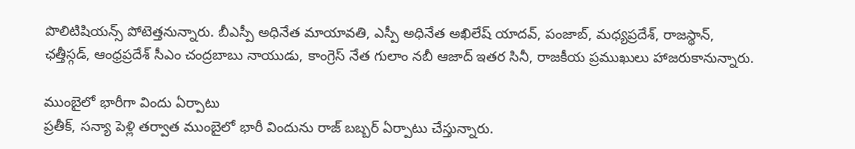పొలిటిషియన్స్ పోటెత్తనున్నారు. బీఎస్పీ అధినేత మాయావతి, ఎస్పీ అధినేత అఖిలేష్ యాదవ్, పంజాబ్, మధ్యప్రదేశ్, రాజస్థాన్, ఛత్తీస్గడ్, ఆంధ్రప్రదేశ్ సీఎం చంద్రబాబు నాయుడు, కాంగ్రెస్ నేత గులాం నబీ ఆజాద్ ఇతర సినీ, రాజకీయ ప్రముఖులు హాజరుకానున్నారు.

ముంబైలో భారీగా విందు ఏర్పాటు
ప్రతీక్, సన్యా పెళ్లి తర్వాత ముంబైలో భారీ విందును రాజ్ బబ్బర్ ఏర్పాటు చేస్తున్నారు.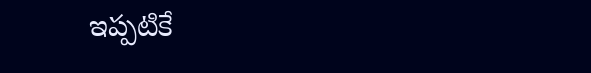ఇప్పటికే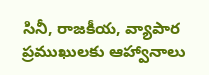సినీ, రాజకీయ, వ్యాపార ప్రముఖులకు ఆహ్వానాలు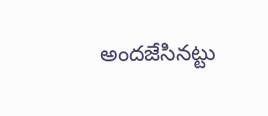అందజేసినట్టు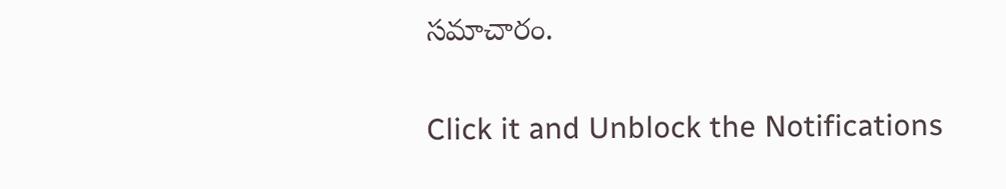సమాచారం.


Click it and Unblock the Notifications